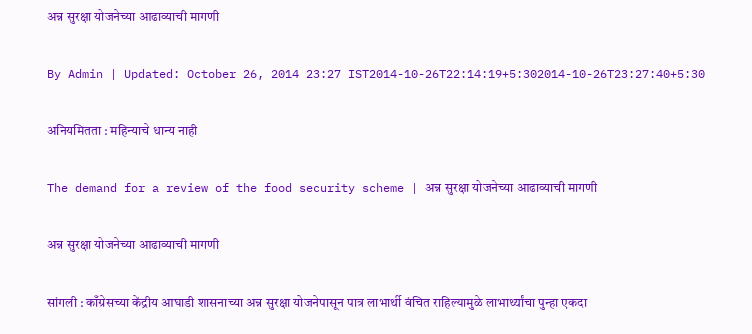अन्न सुरक्षा योजनेच्या आढाव्याची मागणी

By Admin | Updated: October 26, 2014 23:27 IST2014-10-26T22:14:19+5:302014-10-26T23:27:40+5:30

अनियमितता : महिन्याचे धान्य नाही

The demand for a review of the food security scheme | अन्न सुरक्षा योजनेच्या आढाव्याची मागणी

अन्न सुरक्षा योजनेच्या आढाव्याची मागणी

सांगली : काँग्रेसच्या केंद्रीय आघाडी शासनाच्या अन्न सुरक्षा योजनेपासून पात्र लाभार्थी वंचित राहिल्यामुळे लाभार्थ्यांचा पुन्हा एकदा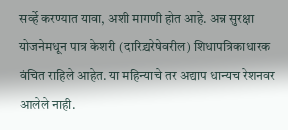सर्व्हे करण्यात यावा, अशी मागणी होत आहे. अन्न सुरक्षा योजनेमधून पात्र केशरी (दारिद्र्यरेषेवरील) शिधापत्रिकाधारक वंचित राहिले आहेत. या महिन्याचे तर अद्याप धान्यच रेशनवर आलेले नाही.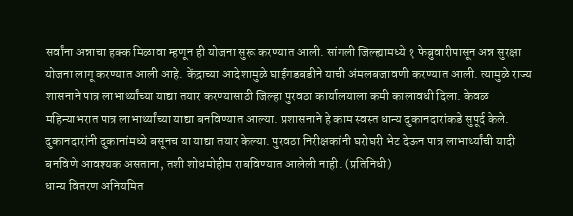सर्वांना अन्नाचा हक्क मिळावा म्हणून ही योजना सुरू करण्यात आली. सांगली जिल्ह्यामध्ये १ फेब्रुवारीपासून अन्न सुरक्षा योजना लागू करण्यात आली आहे. केंद्राच्या आदेशामुळे घाईगडबडीने याची अंमलबजावणी करण्यात आली. त्यामुळे राज्य शासनाने पात्र लाभार्थ्यांच्या याद्या तयार करण्यासाठी जिल्हा पुरवठा कार्यालयाला कमी कालावधी दिला. केवळ महिन्याभरात पात्र लाभार्थ्यांच्या याद्या बनविण्यात आल्या. प्रशासनाने हे काम स्वस्त धान्य दुकानदारांकडे सुपूर्द केले. दुकानदारांनी दुकानांमध्ये बसूनच या याद्या तयार केल्या. पुरवठा निरीक्षकांनी घरोघरी भेट देऊन पात्र लाभार्थ्यांची यादी बनविणे आवश्यक असताना, तशी शोधमोहीम राबविण्यात आलेली नाही. (प्रतिनिधी)
धान्य वितरण अनियमित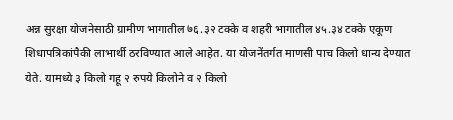अन्न सुरक्षा योजनेसाठी ग्रामीण भागातील ७६.३२ टक्के व शहरी भागातील ४५.३४ टक्के एकूण शिधापत्रिकांपैकी लाभार्थी ठरविण्यात आले आहेत. या योजनेंतर्गत माणसी पाच किलो धान्य देण्यात येते. यामध्ये ३ किलो गहू २ रुपये किलोने व २ किलो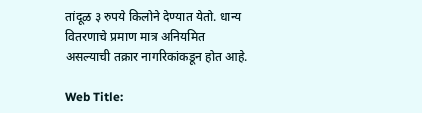तांदूळ ३ रुपये किलोने देण्यात येतो. धान्य वितरणाचे प्रमाण मात्र अनियमित असल्याची तक्रार नागरिकांकडून होत आहे.

Web Title: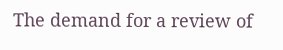The demand for a review of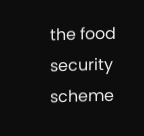the food security scheme